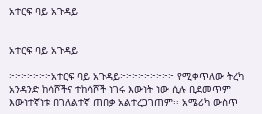አተርፍ ባይ አጉዳይ


አተርፍ ባይ አጉዳይ

፦፦፦፦፦፦፦አተርፍ ባይ አጉዳይ፦፦፦፦፦፦፦፦፦ የሚቀጥለው ትረካ አንዳንድ ከሳሾችና ተከሳሾች ነገሩ እውነት ነው ሲሉ ቢደመጥም እውነተኛነቱ በገለልተኛ ጠበቃ አልተረጋገጠም፡፡ አሜሪካ ውስጥ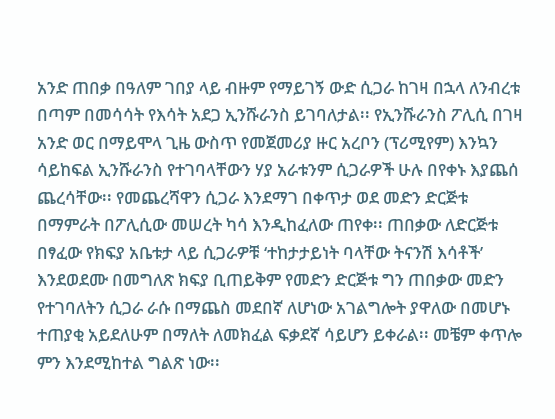አንድ ጠበቃ በዓለም ገበያ ላይ ብዙም የማይገኝ ውድ ሲጋራ ከገዛ በኋላ ለንብረቱ በጣም በመሳሳት የእሳት አደጋ ኢንሹራንስ ይገባለታል፡፡ የኢንሹራንስ ፖሊሲ በገዛ አንድ ወር በማይሞላ ጊዜ ውስጥ የመጀመሪያ ዙር አረቦን (ፕሪሚየም) እንኳን ሳይከፍል ኢንሹራንስ የተገባላቸውን ሃያ አራቱንም ሲጋራዎች ሁሉ በየቀኑ እያጨሰ ጨረሳቸው፡፡ የመጨረሻዋን ሲጋራ እንደማገ በቀጥታ ወደ መድን ድርጅቱ በማምራት በፖሊሲው መሠረት ካሳ እንዲከፈለው ጠየቀ፡፡ ጠበቃው ለድርጅቱ በፃፈው የክፍያ አቤቱታ ላይ ሲጋራዎቹ ‘ተከታታይነት ባላቸው ትናንሽ እሳቶች’ እንደወደሙ በመግለጽ ክፍያ ቢጠይቅም የመድን ድርጅቱ ግን ጠበቃው መድን የተገባለትን ሲጋራ ራሱ በማጨስ መደበኛ ለሆነው አገልግሎት ያዋለው በመሆኑ ተጠያቂ አይደለሁም በማለት ለመክፈል ፍቃደኛ ሳይሆን ይቀራል፡፡ መቼም ቀጥሎ ምን እንደሚከተል ግልጽ ነው፡፡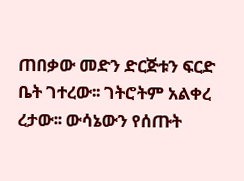ጠበቃው መድን ድርጅቱን ፍርድ ቤት ገተረው፡፡ ገትሮትም አልቀረ ረታው፡፡ ውሳኔውን የሰጡት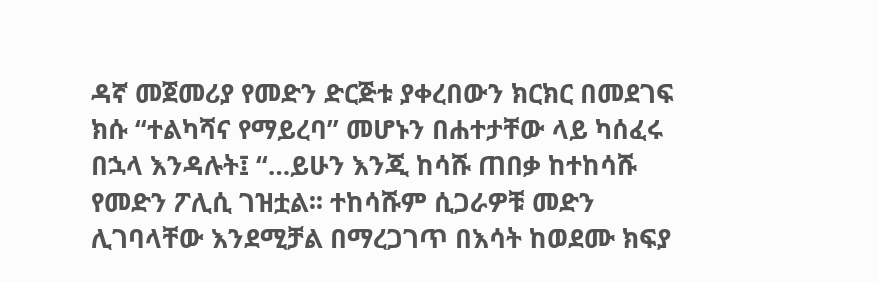ዳኛ መጀመሪያ የመድን ድርጅቱ ያቀረበውን ክርክር በመደገፍ ክሱ “ተልካሻና የማይረባ” መሆኑን በሐተታቸው ላይ ካሰፈሩ በኋላ እንዳሉት፤ “…ይሁን እንጂ ከሳሹ ጠበቃ ከተከሳሹ የመድን ፖሊሲ ገዝቷል፡፡ ተከሳሹም ሲጋራዎቹ መድን ሊገባላቸው እንደሚቻል በማረጋገጥ በእሳት ከወደሙ ክፍያ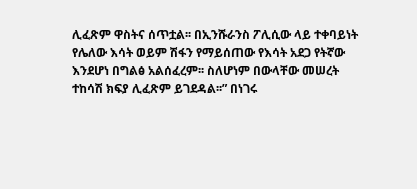ሊፈጽም ዋስትና ሰጥቷል፡፡ በኢንሹራንስ ፖሊሲው ላይ ተቀባይነት የሌለው እሳት ወይም ሽፋን የማይሰጠው የእሳት አደጋ የትኛው እንደሆነ በግልፅ አልሰፈረም፡፡ ስለሆነም በውላቸው መሠረት ተከሳሽ ክፍያ ሊፈጽም ይገደዳል፡፡” በነገሩ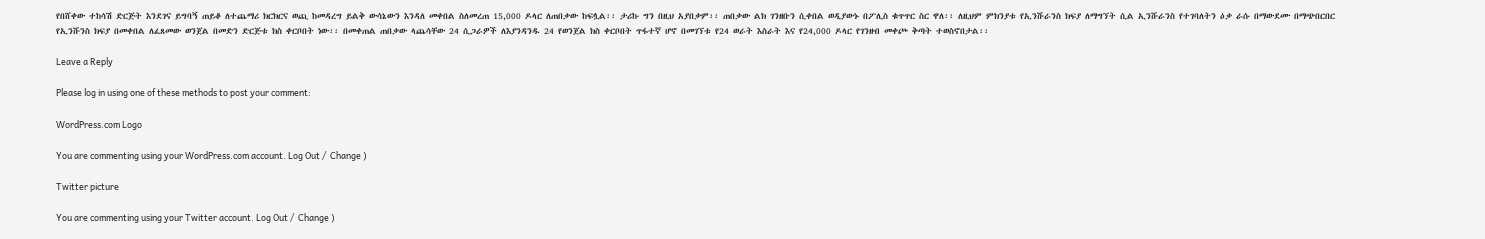የበሸቀው ተከሳሽ ድርጅት እንደገና ይግባኝ ጠይቆ ለተጨማሪ ክርክርና ወጪ ከመዳረግ ይልቅ ውሳኔውን እንዳለ መቀበል ስለመረጠ 15,000 ዶላር ለጠበቃው ከፍሏል፡፡ ታሪኩ ግን በዚህ አያበቃም፡፡ ጠበቃው ልክ ገንዘቡን ሲቀበል ወዲያውኑ በፖሊስ ቁጥጥር ስር ዋለ፡፡ ለዚህም ምክንያቱ የኢንሹራንስ ክፍያ ለማግኘት ሲል ኢንሹራንስ የተገባለትን ዕቃ ራሱ በማውደሙ በማጭበርበር የኢንሹንስ ክፍያ በመቀበል ለፈጸመው ወንጀል በመድን ድርጅቱ ክስ ቀርቦበት ነው፡፡ በመቀጠል ጠበቃው ላጨሳቸው 24 ሲጋራዎች ለእያንዳንዱ 24 የወንጀል ክስ ቀርቦበት ጥፋተኛ ሆኖ በመገኘቱ የ24 ወራት እስራት እና የ24,000 ዶላር የገንዘብ መቀጮ ቅጣት ተወስኖበታል፡፡

Leave a Reply

Please log in using one of these methods to post your comment:

WordPress.com Logo

You are commenting using your WordPress.com account. Log Out /  Change )

Twitter picture

You are commenting using your Twitter account. Log Out /  Change )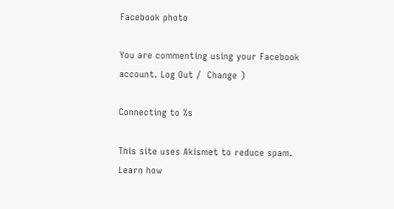Facebook photo

You are commenting using your Facebook account. Log Out /  Change )

Connecting to %s

This site uses Akismet to reduce spam. Learn how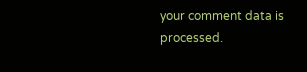your comment data is processed.